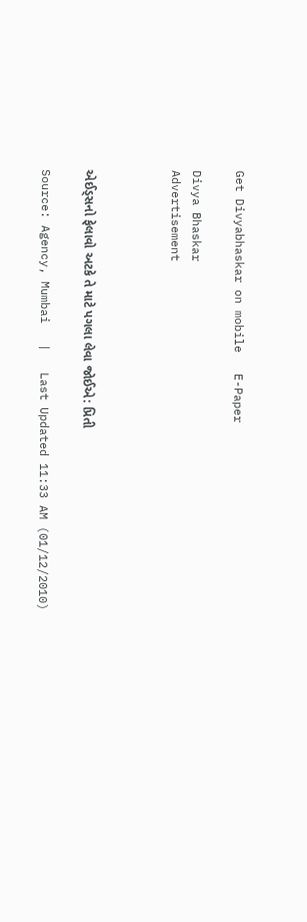Get Divyabhaskar on mobile   E-Paper

Divya Bhaskar
Advertisement



એઈડ્સનો ફેલાવો અટકે તે માટે પગલા લેવા જોઈએ: પ્રિતી

Source: Agency, Mumbai   |   Last Updated 11:33 AM (01/12/2010)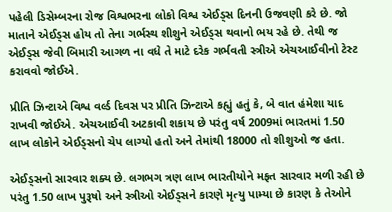પહેલી ડિસેમ્બરના રોજ વિશ્વભરના લોકો વિશ્વ એઈડ્સ દિનની ઉજવણી કરે છે. જો માતાને એઈડ્સ હોય તો તેના ગર્ભસ્થ શીશુને એઈડ્સ થવાનો ભય રહે છે. તેથી જ એઈડ્સ જેવી બિમારી આગળ ના વધે તે માટે દરેક ગર્ભવતી સ્ત્રીએ એચઆઈવીનો ટેસ્ટ કરાવવો જોઈએ.

પ્રીતિ ઝિન્ટાએ વિશ્વ વર્લ્ડ દિવસ પર પ્રીતિ ઝિન્ટાએ કહ્યું હતું કે, બે વાત હંમેશા યાદ રાખવી જોઈએ. એચઆઈવી અટકાવી શકાય છે પરંતુ વર્ષ 2009માં ભારતમાં 1.50 લાખ લોકોને એઈડ્સનો ચેપ લાગ્યો હતો અને તેમાંથી 18000 તો શીશુઓ જ હતા.

એઈડ્સનો સારવાર શક્ય છે. લગભગ ત્રણ લાખ ભારતીયોને મફત સારવાર મળી રહી છે પરંતુ 1.50 લાખ પુરૂષો અને સ્ત્રીઓ એઈડ્સને કારણે મૃત્યુ પામ્યા છે કારણ કે તેઓને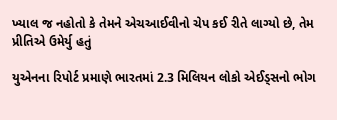ખ્યાલ જ નહોતો કે તેમને એચઆઈવીનો ચેપ કઈ રીતે લાગ્યો છે, તેમ પ્રીતિએ ઉમેર્યુ હતું

યુએનના રિપોર્ટ પ્રમાણે ભારતમાં 2.3 મિલિયન લોકો એઈડ્સનો ભોગ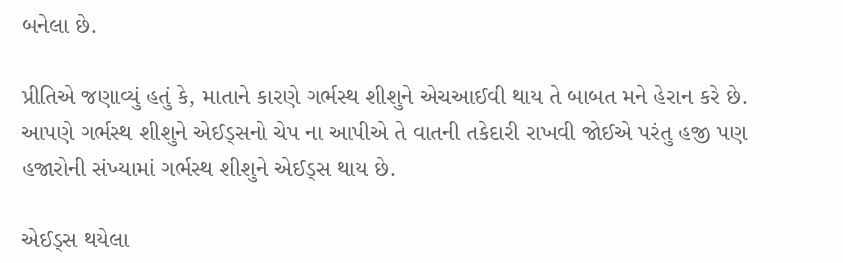બનેલા છે.

પ્રીતિએ જણાવ્યું હતું કે, માતાને કારણે ગર્ભસ્થ શીશુને એચઆઈવી થાય તે બાબત મને હેરાન કરે છે. આપણે ગર્ભસ્થ શીશુને એઈડ્સનો ચેપ ના આપીએ તે વાતની તકેદારી રાખવી જોઈએ પરંતુ હજી પણ હજારોની સંખ્યામાં ગર્ભસ્થ શીશુને એઈડ્સ થાય છે.

એઈડ્સ થયેલા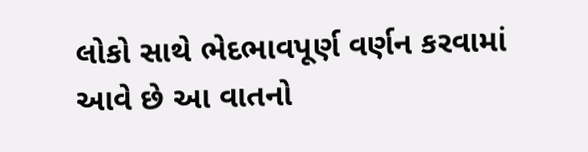લોકો સાથે ભેદભાવપૂર્ણ વર્ણન કરવામાં આવે છે આ વાતનો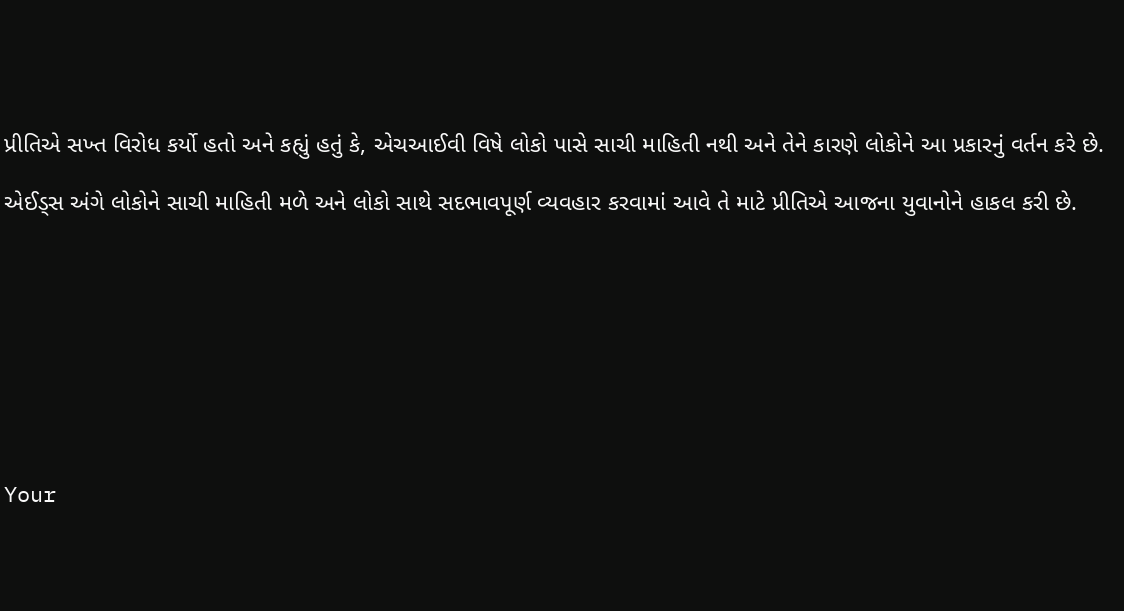પ્રીતિએ સખ્ત વિરોધ કર્યો હતો અને કહ્યું હતું કે, એચઆઈવી વિષે લોકો પાસે સાચી માહિતી નથી અને તેને કારણે લોકોને આ પ્રકારનું વર્તન કરે છે.

એઈડ્સ અંગે લોકોને સાચી માહિતી મળે અને લોકો સાથે સદભાવપૂર્ણ વ્યવહાર કરવામાં આવે તે માટે પ્રીતિએ આજના યુવાનોને હાકલ કરી છે.









Your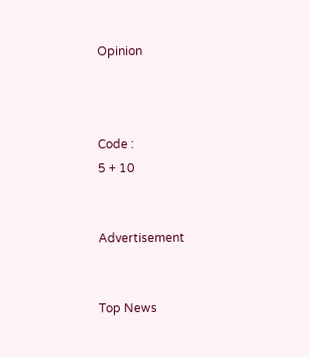Opinion



Code :
5 + 10


Advertisement


Top News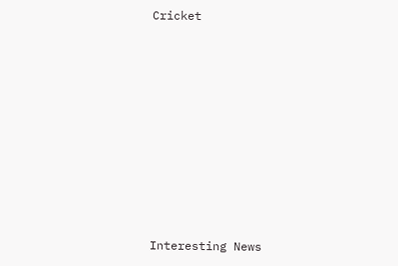Cricket











Interesting News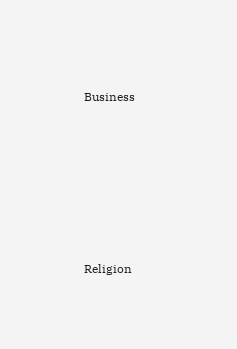Business











Religion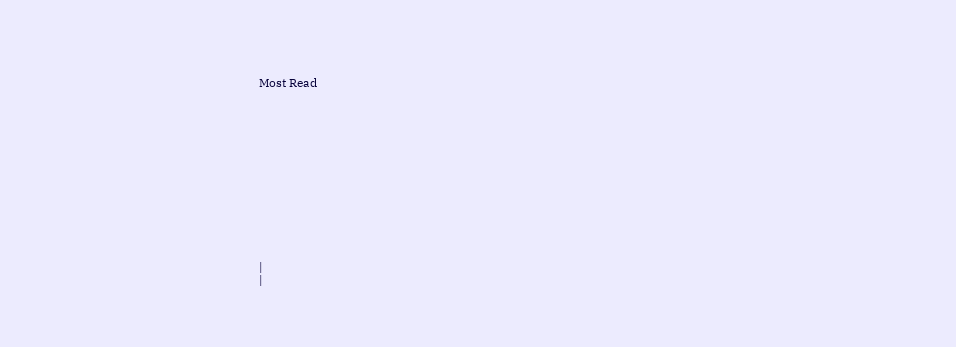Most Read













|
|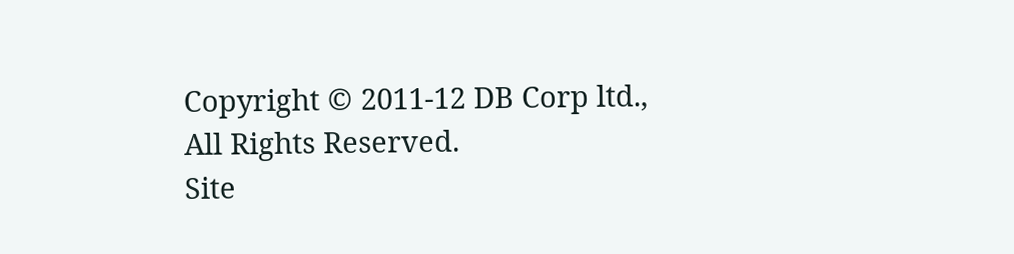Copyright © 2011-12 DB Corp ltd., All Rights Reserved.
Site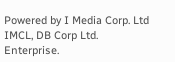Powered by I Media Corp. Ltd IMCL, DB Corp Ltd. Enterprise.